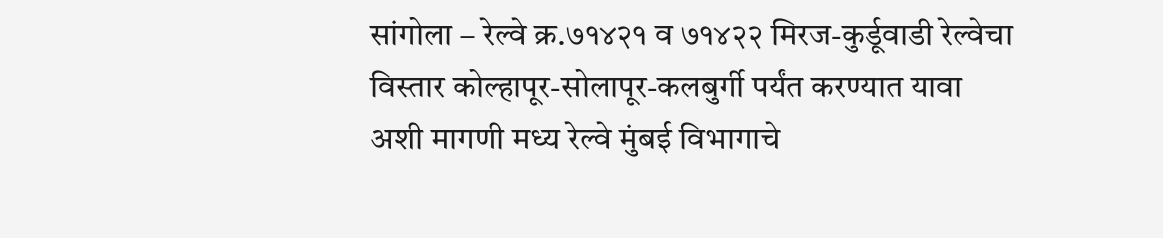सांगोला – रेल्वे क्र.७१४२१ व ७१४२२ मिरज-कुर्डूवाडी रेल्वेचा विस्तार कोल्हापूर-सोलापूर-कलबुर्गी पर्यंत करण्यात यावा अशी मागणी मध्य रेल्वे मुंबई विभागाचे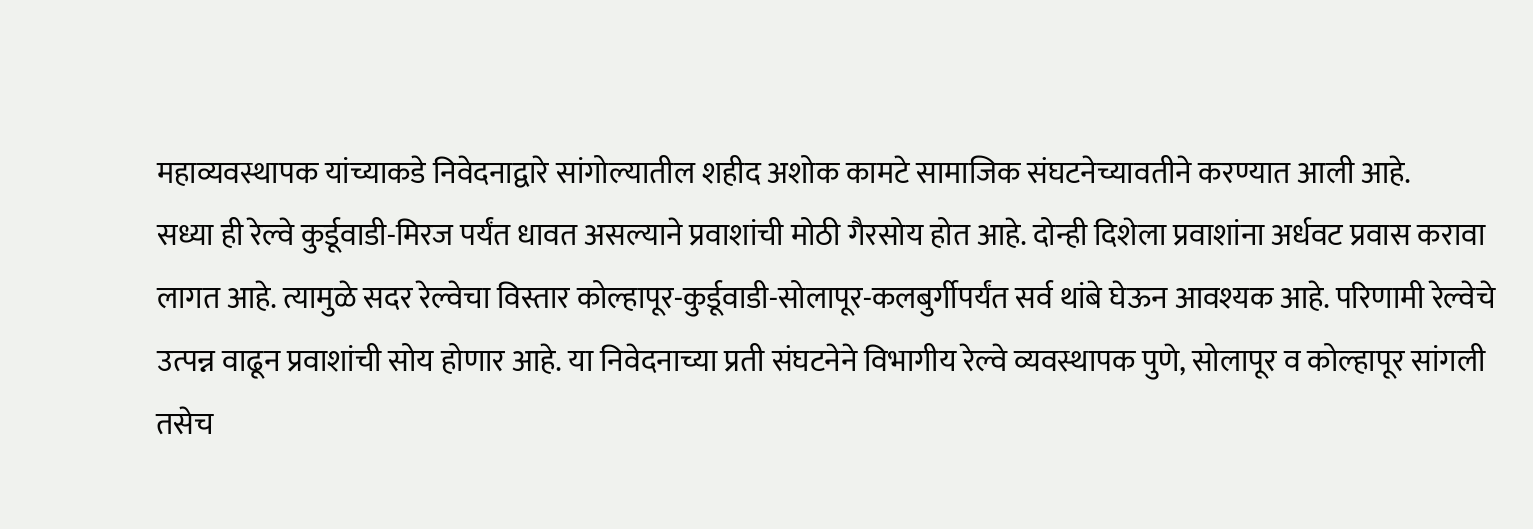महाव्यवस्थापक यांच्याकडे निवेदनाद्वारे सांगोल्यातील शहीद अशोक कामटे सामाजिक संघटनेच्यावतीने करण्यात आली आहे.
सध्या ही रेल्वे कुर्डूवाडी-मिरज पर्यंत धावत असल्याने प्रवाशांची मोठी गैरसोय होत आहे. दोन्ही दिशेला प्रवाशांना अर्धवट प्रवास करावा लागत आहे. त्यामुळे सदर रेल्वेचा विस्तार कोल्हापूर-कुर्डूवाडी-सोलापूर-कलबुर्गीपर्यंत सर्व थांबे घेऊन आवश्यक आहे. परिणामी रेल्वेचे उत्पन्न वाढून प्रवाशांची सोय होणार आहे. या निवेदनाच्या प्रती संघटनेने विभागीय रेल्वे व्यवस्थापक पुणे, सोलापूर व कोल्हापूर सांगली तसेच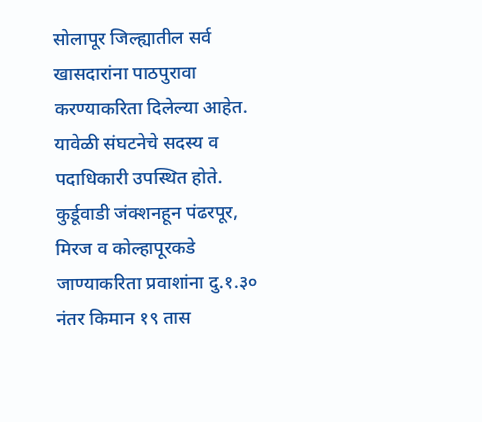सोलापूर जिल्ह्यातील सर्व खासदारांना पाठपुरावा करण्याकरिता दिलेल्या आहेत. यावेळी संघटनेचे सदस्य व पदाधिकारी उपस्थित होते.
कुर्डूवाडी जंक्शनहून पंढरपूर, मिरज व कोल्हापूरकडे जाण्याकरिता प्रवाशांना दु.१.३० नंतर किमान १९ तास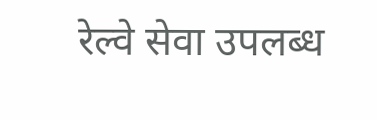रेल्वे सेवा उपलब्ध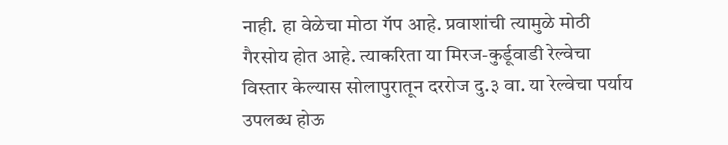नाही. हा वेळेचा मोठा गॅप आहे. प्रवाशांची त्यामुळे मोठी गैरसोय होत आहे. त्याकरिता या मिरज-कुर्डूवाडी रेल्वेचा विस्तार केल्यास सोलापुरातून दररोज दु.३ वा. या रेल्वेचा पर्याय उपलब्ध होऊ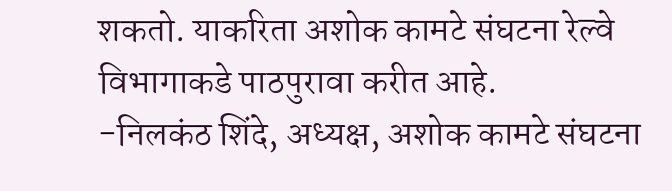शकतो. याकरिता अशोक कामटे संघटना रेल्वे विभागाकडे पाठपुरावा करीत आहे.
-निलकंठ शिंदे, अध्यक्ष, अशोक कामटे संघटना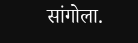सांगोला.